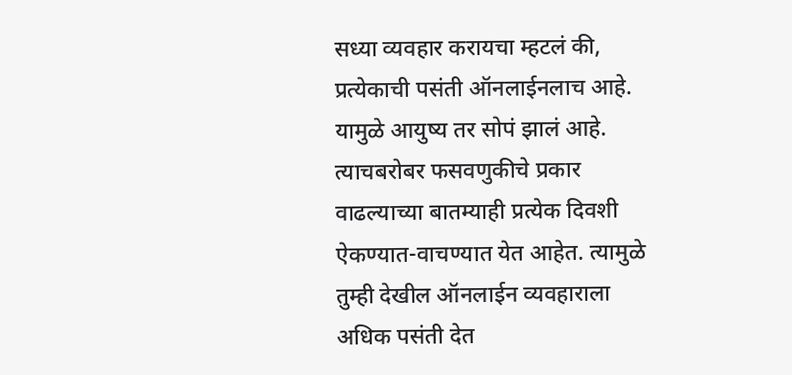सध्या व्यवहार करायचा म्हटलं की, प्रत्येकाची पसंती ऑनलाईनलाच आहे. यामुळे आयुष्य तर सोपं झालं आहे. त्याचबरोबर फसवणुकीचे प्रकार वाढल्याच्या बातम्याही प्रत्येक दिवशी ऐकण्यात-वाचण्यात येत आहेत. त्यामुळे तुम्ही देखील ऑनलाईन व्यवहाराला अधिक पसंती देत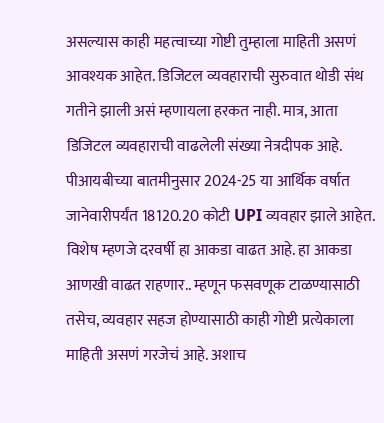असल्यास काही महत्वाच्या गोष्टी तुम्हाला माहिती असणं आवश्यक आहेत. डिजिटल व्यवहाराची सुरुवात थोडी संथ गतीने झाली असं म्हणायला हरकत नाही. मात्र, आता डिजिटल व्यवहाराची वाढलेली संख्या नेत्रदीपक आहे. पीआयबीच्या बातमीनुसार 2024-25 या आर्थिक वर्षात जानेवारीपर्यंत 18120.20 कोटी UPI व्यवहार झाले आहेत. विशेष म्हणजे दरवर्षी हा आकडा वाढत आहे. हा आकडा आणखी वाढत राहणार.. म्हणून फसवणूक टाळण्यासाठी तसेच, व्यवहार सहज होण्यासाठी काही गोष्टी प्रत्येकाला माहिती असणं गरजेचं आहे. अशाच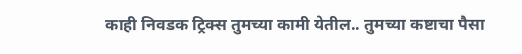काही निवडक ट्रिक्स तुमच्या कामी येतील.. तुमच्या कष्टाचा पैसा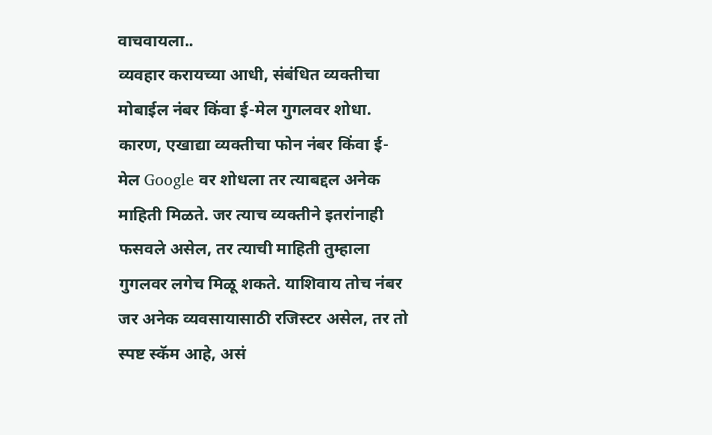वाचवायला..
व्यवहार करायच्या आधी, संबंधित व्यक्तीचा मोबाईल नंबर किंवा ई-मेल गुगलवर शोधा. कारण, एखाद्या व्यक्तीचा फोन नंबर किंवा ई-मेल Google वर शोधला तर त्याबद्दल अनेक माहिती मिळते. जर त्याच व्यक्तीने इतरांनाही फसवले असेल, तर त्याची माहिती तुम्हाला गुगलवर लगेच मिळू शकते. याशिवाय तोच नंबर जर अनेक व्यवसायासाठी रजिस्टर असेल, तर तो स्पष्ट स्कॅम आहे, असं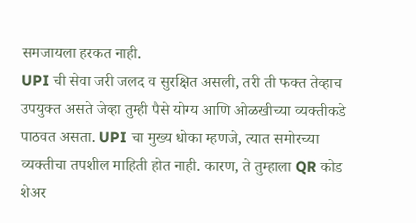समजायला हरकत नाही.
UPI ची सेवा जरी जलद व सुरक्षित असली, तरी ती फक्त तेव्हाच उपयुक्त असते जेव्हा तुम्ही पैसे योग्य आणि ओळखीच्या व्यक्तीकडे पाठवत असता. UPI चा मुख्य धोका म्हणजे, त्यात समोरच्या व्यक्तीचा तपशील माहिती होत नाही. कारण, ते तुम्हाला QR कोड शेअर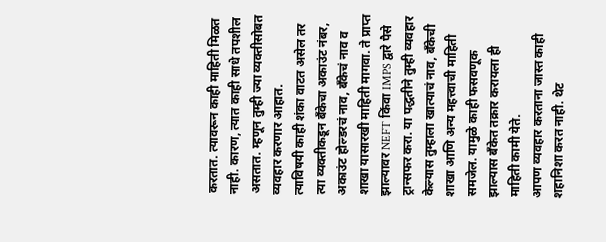करतात. त्यावरून काही माहिती मिळत नाही. कारण, त्यात काही साधे तपशील असतात. म्हणून तुम्ही ज्या व्यक्तीसोबत व्यवहार करणार आहात.
त्याविषयी काही शंका वाटत असेल तर त्या व्यक्तीकडून बँकेचा अकाउंट नंबर, अकाउंट होल्डरचं नाव, बँकेचं नाव व शाखा यासारखी माहिती मागवा. ते प्राप्त झाल्यावर NEFT किंवा IMPS द्वारे पैसे ट्रान्सफर करा. या पद्धतीने तुम्ही व्यवहार केल्यास तुम्हाला खात्याचं नाव, बँकेची शाखा आणि अन्य महत्त्वाची माहिती समजेल. यामुळे काही फसवणूक झाल्यास बॅंकेत तक्रार करायला ही माहिती कामी येते.
आपण व्यवहार करताना जास्त काही शहानिशा करत नाही. थेट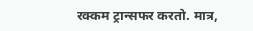रक्कम ट्रान्सफर करतो. मात्र,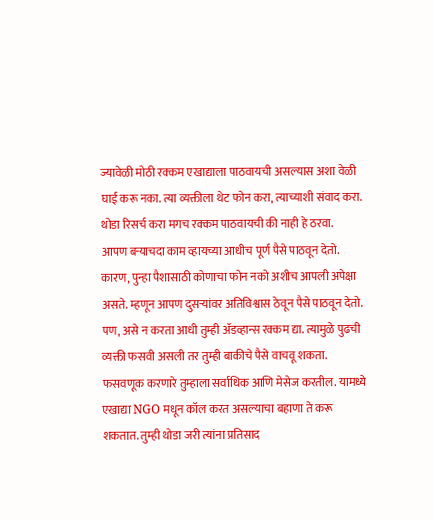ज्यावेळी मोठी रक्कम एखाद्याला पाठवायची असल्यास अशा वेळी घाई करू नका. त्या व्यक्तीला थेट फोन करा, त्याच्याशी संवाद करा. थोडा रिसर्च करा मगच रक्कम पाठवायची की नाही हे ठरवा.
आपण बऱ्याचदा काम व्हायच्या आधीच पूर्ण पैसे पाठवून देतो. कारण, पुन्हा पैशासाठी कोणाचा फोन नको अशीच आपली अपेक्षा असते. म्हणून आपण दुसऱ्यांवर अतिविश्वास ठेवून पैसे पाठवून देतो. पण, असे न करता आधी तुम्ही ॲडव्हान्स रक्कम द्या. त्यामुळे पुढची व्यक्ती फसवी असली तर तुम्ही बाकीचे पैसे वाचवू शकता.
फसवणूक करणारे तुम्हाला सर्वाधिक आणि मेसेज करतील. यामध्ये एखाद्या NGO मधून कॉल करत असल्याचा बहाणा ते करू शकतात. तुम्ही थोडा जरी त्यांना प्रतिसाद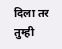दिला तर तुम्ही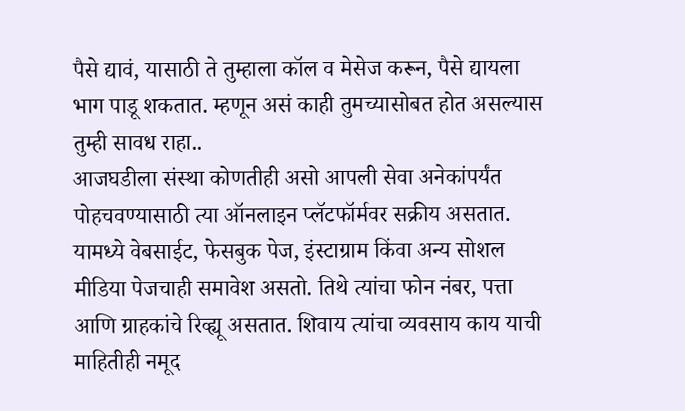पैसे द्यावं, यासाठी ते तुम्हाला कॉल व मेसेज करून, पैसे द्यायला भाग पाडू शकतात. म्हणून असं काही तुमच्यासोबत होत असल्यास तुम्ही सावध राहा..
आजघडीला संस्था कोणतीही असो आपली सेवा अनेकांपर्यंत पोहचवण्यासाठी त्या ऑनलाइन प्लॅटफॉर्मवर सक्रीय असतात. यामध्ये वेबसाईट, फेसबुक पेज, इंस्टाग्राम किंवा अन्य सोशल मीडिया पेजचाही समावेश असतो. तिथे त्यांचा फोन नंबर, पत्ता आणि ग्राहकांचे रिव्ह्यू असतात. शिवाय त्यांचा व्यवसाय काय याची माहितीही नमूद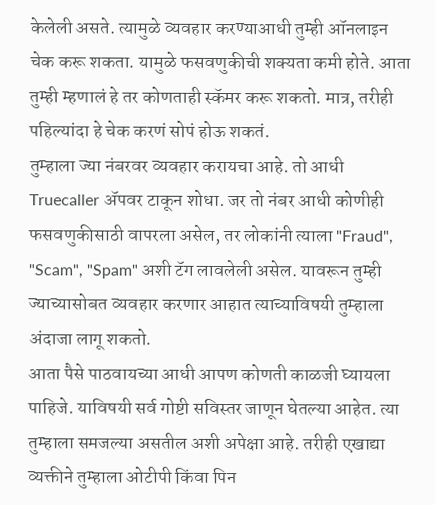केलेली असते. त्यामुळे व्यवहार करण्याआधी तुम्ही ऑनलाइन चेक करू शकता. यामुळे फसवणुकीची शक्यता कमी होते. आता तुम्ही म्हणालं हे तर कोणताही स्कॅमर करू शकतो. मात्र, तरीही पहिल्यांदा हे चेक करणं सोपं होऊ शकतं.
तुम्हाला ज्या नंबरवर व्यवहार करायचा आहे. तो आधी Truecaller ॲपवर टाकून शोधा. जर तो नंबर आधी कोणीही फसवणुकीसाठी वापरला असेल, तर लोकांनी त्याला "Fraud", "Scam", "Spam" अशी टॅग लावलेली असेल. यावरून तुम्ही ज्याच्यासोबत व्यवहार करणार आहात त्याच्याविषयी तुम्हाला अंदाजा लागू शकतो.
आता पैसे पाठवायच्या आधी आपण कोणती काळजी घ्यायला पाहिजे. याविषयी सर्व गोष्टी सविस्तर जाणून घेतल्या आहेत. त्या तुम्हाला समजल्या असतील अशी अपेक्षा आहे. तरीही एखाद्या व्यक्तीने तुम्हाला ओटीपी किंवा पिन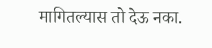मागितल्यास तो देऊ नका.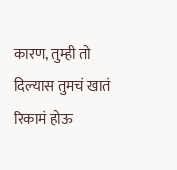कारण, तुम्ही तो दिल्यास तुमचं खातं रिकामं होऊ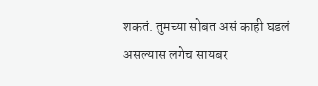शकतं. तुमच्या सोबत असं काही घडलं असल्यास लगेच सायबर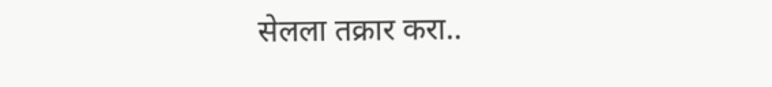सेलला तक्रार करा..